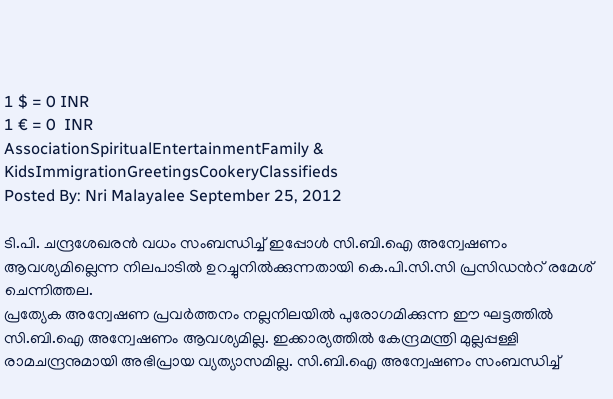1 $ = 0 INR
1 € = 0  INR
AssociationSpiritualEntertainmentFamily & KidsImmigrationGreetingsCookeryClassifieds
Posted By: Nri Malayalee September 25, 2012

ടി.പി. ചന്ദ്രശേഖരന്‍ വധം സംബന്ധിച്ച് ഇപ്പോള്‍ സി.ബി.ഐ അന്വേഷണം ആവശ്യമില്ലെന്ന നിലപാടില്‍ ഉറച്ചുനില്‍ക്കുന്നതായി കെ.പി.സി.സി പ്രസിഡന്‍റ് രമേശ് ചെന്നിത്തല.
പ്രത്യേക അന്വേഷണ പ്രവര്‍ത്തനം നല്ലനിലയില്‍ പുരോഗമിക്കുന്ന ഈ ഘട്ടത്തില്‍ സി.ബി.ഐ അന്വേഷണം ആവശ്യമില്ല. ഇക്കാര്യത്തില്‍ കേന്ദ്രമന്ത്രി മുല്ലപ്പള്ളി രാമചന്ദ്രനുമായി അഭിപ്രായ വ്യത്യാസമില്ല. സി.ബി.ഐ അന്വേഷണം സംബന്ധിച്ച്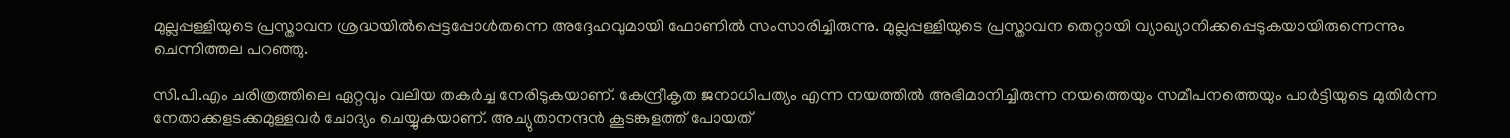മുല്ലപ്പള്ളിയുടെ പ്രസ്താവന ശ്രദ്ധയില്‍പ്പെട്ടപ്പോള്‍തന്നെ അദ്ദേഹവുമായി ഫോണില്‍ സംസാരിച്ചിരുന്നു. മുല്ലപ്പള്ളിയുടെ പ്രസ്താവന തെറ്റായി വ്യാഖ്യാനിക്കപ്പെടുകയായിരുന്നെന്നും ചെന്നിത്തല പറഞ്ഞു.

സി.പി.എം ചരിത്രത്തിലെ ഏറ്റവും വലിയ തകര്‍ച്ച നേരിടുകയാണ്. കേന്ദ്രീകൃത ജനാധിപത്യം എന്ന നയത്തില്‍ അഭിമാനിച്ചിരുന്ന നയത്തെയും സമീപനത്തെയും പാര്‍ട്ടിയുടെ മുതിര്‍ന്ന നേതാക്കളടക്കമുള്ളവര്‍ ചോദ്യം ചെയ്യുകയാണ്. അച്യുതാനന്ദന്‍ കൂടങ്കുളത്ത് പോയത്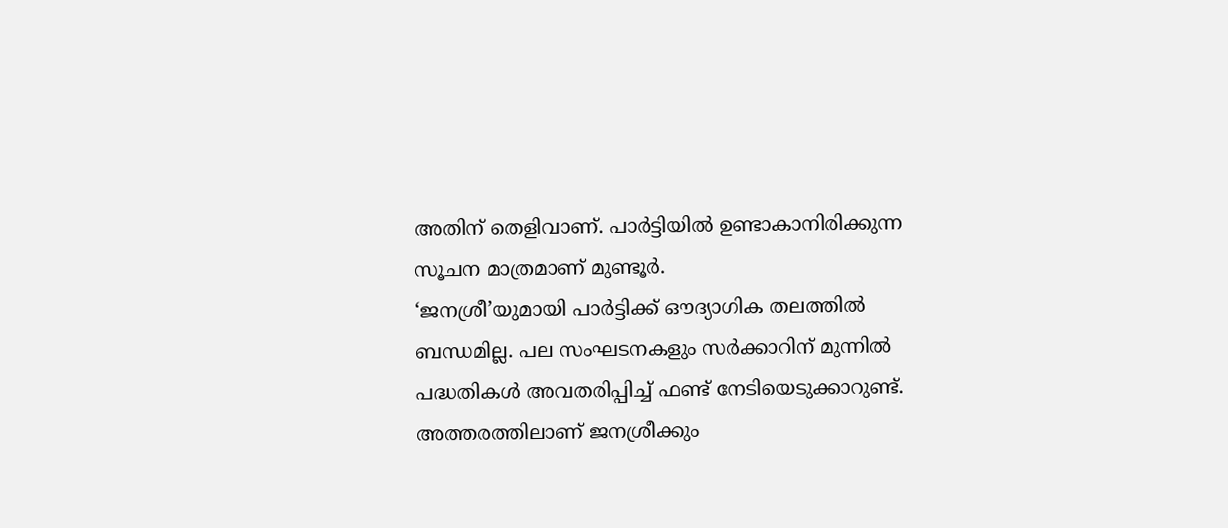അതിന് തെളിവാണ്. പാര്‍ട്ടിയില്‍ ഉണ്ടാകാനിരിക്കുന്ന സൂചന മാത്രമാണ് മുണ്ടൂര്‍.
‘ജനശ്രീ’യുമായി പാര്‍ട്ടിക്ക് ഔദ്യാഗിക തലത്തില്‍ ബന്ധമില്ല. പല സംഘടനകളും സര്‍ക്കാറിന് മുന്നില്‍ പദ്ധതികള്‍ അവതരിപ്പിച്ച് ഫണ്ട് നേടിയെടുക്കാറുണ്ട്. അത്തരത്തിലാണ് ജനശ്രീക്കും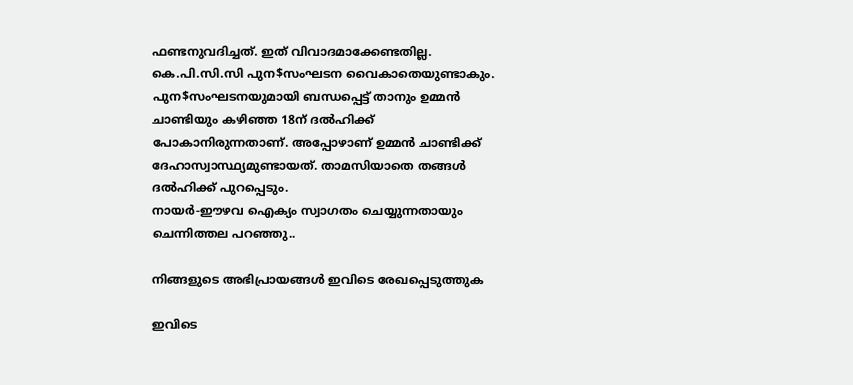ഫണ്ടനുവദിച്ചത്. ഇത് വിവാദമാക്കേണ്ടതില്ല.
കെ.പി.സി.സി പുന$സംഘടന വൈകാതെയുണ്ടാകും. പുന$സംഘടനയുമായി ബന്ധപ്പെട്ട് താനും ഉമ്മന്‍ ചാണ്ടിയും കഴിഞ്ഞ 18ന് ദല്‍ഹിക്ക് പോകാനിരുന്നതാണ്. അപ്പോഴാണ് ഉമ്മന്‍ ചാണ്ടിക്ക് ദേഹാസ്വാസ്ഥ്യമുണ്ടായത്. താമസിയാതെ തങ്ങള്‍ ദല്‍ഹിക്ക് പുറപ്പെടും.
നായര്‍-ഈഴവ ഐക്യം സ്വാഗതം ചെയ്യുന്നതായും ചെന്നിത്തല പറഞ്ഞു..

നിങ്ങളുടെ അഭിപ്രായങ്ങള്‍ ഇവിടെ രേഖപ്പെടുത്തുക

ഇവിടെ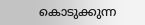കൊടുക്കുന്ന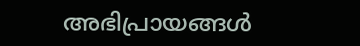അഭിപ്രായങ്ങള്‍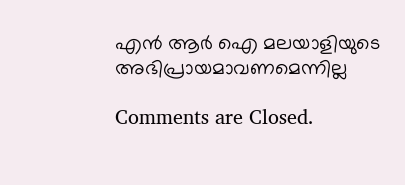എന്‍ ആര്‍ ഐ മലയാളിയുടെ അഭിപ്രായമാവണമെന്നില്ല

Comments are Closed.